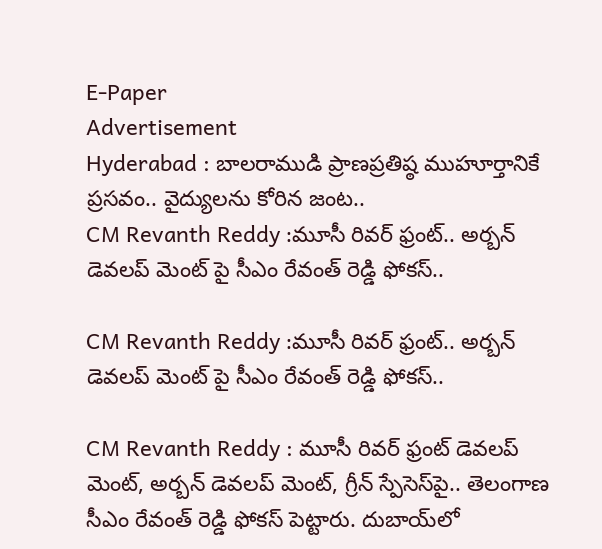E-Paper
Advertisement
Hyderabad : బాల‌రాముడి ప్రాణ‌ప్ర‌తిష్ఠ ముహూర్తానికే ప్రసవం.. వైద్యుల‌ను కోరిన జంట..
CM Revanth Reddy :మూసీ రివర్ ఫ్రంట్.. అర్బన్ డెవలప్ మెంట్ పై సీఎం రేవంత్ రెడ్డి ఫోకస్..

CM Revanth Reddy :మూసీ రివర్ ఫ్రంట్.. అర్బన్ డెవలప్ మెంట్ పై సీఎం రేవంత్ రెడ్డి ఫోకస్..

CM Revanth Reddy : మూసీ రివర్ ఫ్రంట్ డెవలప్ మెంట్, అర్బన్ డెవలప్ మెంట్, గ్రీన్ స్పేసెస్‌పై.. తెలంగాణ సీఎం రేవంత్ రెడ్డి ఫోకస్ పెట్టారు. దుబాయ్‌లో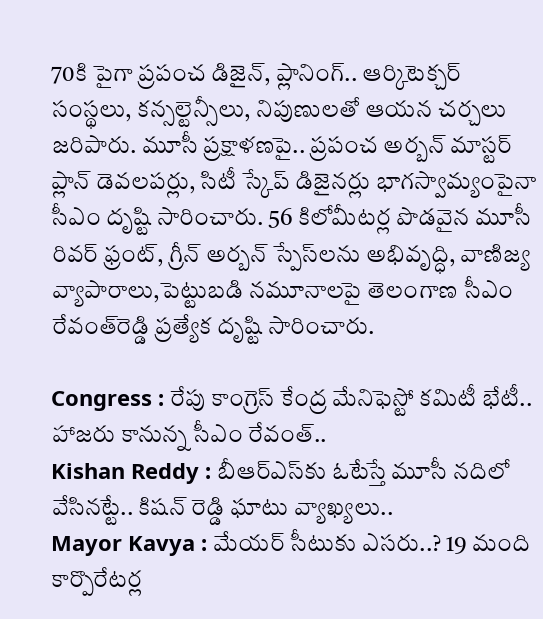70కి పైగా ప్రపంచ డిజైన్, ప్లానింగ్.. ఆర్కిటెక్చర్ సంస్థలు, కన్సల్టెన్సీలు, నిపుణులతో ఆయన చర్చలు జరిపారు. మూసీ ప్రక్షాళణపై.. ప్రపంచ అర్బన్ మాస్టర్ ప్లాన్ డెవలపర్లు, సిటీ స్కేప్ డిజైనర్లు భాగస్వామ్యంపైనా సీఎం దృష్టి సారించారు. 56 కిలోమీటర్ల పొడవైన మూసీ రివర్ ఫ్రంట్, గ్రీన్ అర్బన్ స్పేస్‌లను అభివృద్ధి, వాణిజ్య వ్యాపారాలు,పెట్టుబడి నమూనాలపై తెలంగాణ సీఎం రేవంత్‌రెడ్డి ప్రత్యేక దృష్టి సారించారు.

Congress : రేపు కాంగ్రెస్ కేంద్ర మేనిఫెస్టో కమిటీ భేటీ.. హాజరు కానున్న సీఎం రేవంత్..
Kishan Reddy : బీఆర్ఎస్‌కు ఓటేస్తే మూసీ నదిలో వేసినట్టే.. కిషన్ రెడ్డి ఘాటు వ్యాఖ్యలు..
Mayor Kavya : మేయర్ సీటుకు ఎసరు..? 19 మంది కార్పొరేటర్ల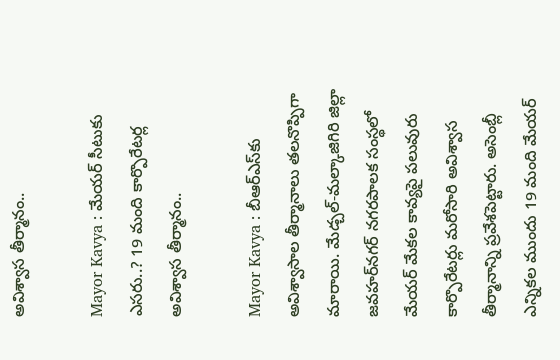అవిశ్వాస తీర్మానం..

Mayor Kavya : మేయర్ సీటుకు ఎసరు..? 19 మంది కార్పొరేటర్ల అవిశ్వాస తీర్మానం..

Mayor Kavya : బీఆర్ఎస్‌కు అవిశ్వాసాల తీర్మానాలు తలనొప్పిగా మారాయి. మేడ్చల్‌-మల్కాజిగిరి జిల్లా జవహర్‌నగర్‌ నగరపాలక సంస్థలో మేయర్ మేకల కావ్యపై పలువురు కార్పొరేటర్లు మరోసారి అవిశ్వాస తీర్మానాన్ని ప్రవేశపెట్టారు. అసెంబ్లీ ఎన్నికల ముందు 19 మంది మేయర్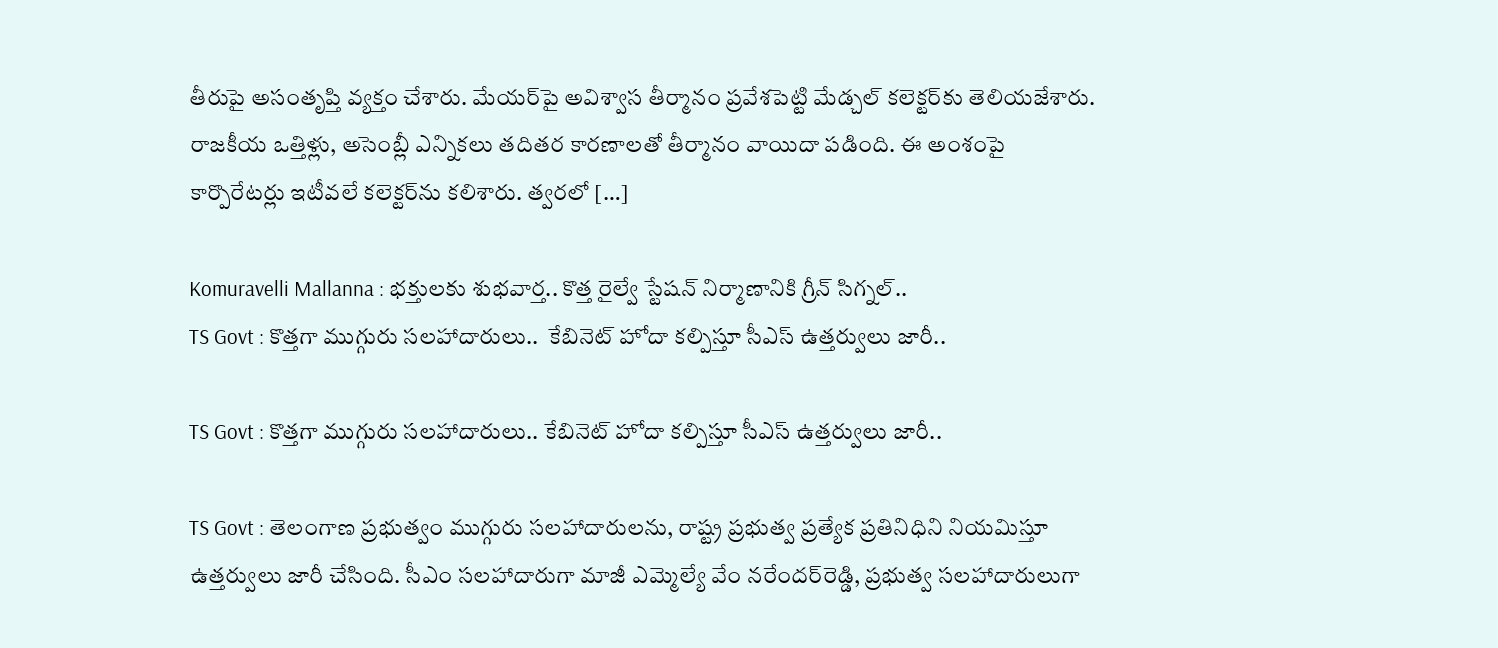తీరుపై అసంతృప్తి వ్యక్తం చేశారు. మేయర్‌పై అవిశ్వాస తీర్మానం ప్రవేశపెట్టి మేడ్చల్ కలెక్టర్‌కు తెలియజేశారు. రాజకీయ ఒత్తిళ్లు, అసెంబ్లీ ఎన్నికలు తదితర కారణాలతో తీర్మానం వాయిదా పడింది. ఈ అంశంపై కార్పొరేటర్లు ఇటీవలే కలెక్టర్‌ను కలిశారు. త్వరలో […]

Komuravelli Mallanna : భక్తులకు శుభవార్త.. కొత్త రైల్వే స్టేషన్‌ నిర్మాణానికి గ్రీన్ సిగ్నల్..
TS Govt : కొత్తగా ముగ్గురు సలహాదారులు..  కేబినెట్ హోదా కల్పిస్తూ సీఎస్ ఉత్తర్వులు జారీ..

TS Govt : కొత్తగా ముగ్గురు సలహాదారులు.. కేబినెట్ హోదా కల్పిస్తూ సీఎస్ ఉత్తర్వులు జారీ..

TS Govt : తెలంగాణ ప్రభుత్వం ముగ్గురు సలహాదారులను, రాష్ట్ర ప్రభుత్వ ప్రత్యేక ప్రతినిధిని నియమిస్తూ ఉత్తర్వులు జారీ చేసింది. సీఎం సలహాదారుగా మాజీ ఎమ్మెల్యే వేం నరేందర్‌రెడ్డి, ప్రభుత్వ సలహాదారులుగా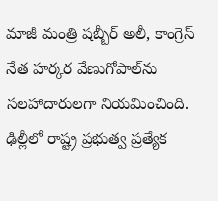మాజీ మంత్రి షబ్బీర్‌ అలీ, కాంగ్రెస్‌ నేత హర్కర వేణుగోపాల్‌ను సలహాదారులగా నియమించింది. ఢిల్లీలో రాష్ట్ర ప్రభుత్వ ప్రత్యేక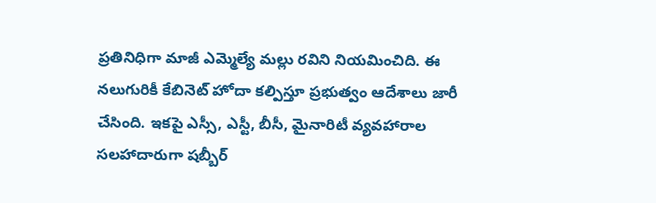ప్రతినిధిగా మాజీ ఎమ్మెల్యే మల్లు రవిని నియమించిది. ఈ నలుగురికీ కేబినెట్‌ హోదా కల్పిస్తూ ప్రభుత్వం ఆదేశాలు జారీ చేసింది. ఇకపై ఎస్సీ, ఎస్టీ, బీసీ, మైనారిటీ వ్యవహారాల సలహాదారుగా షబ్బీర్‌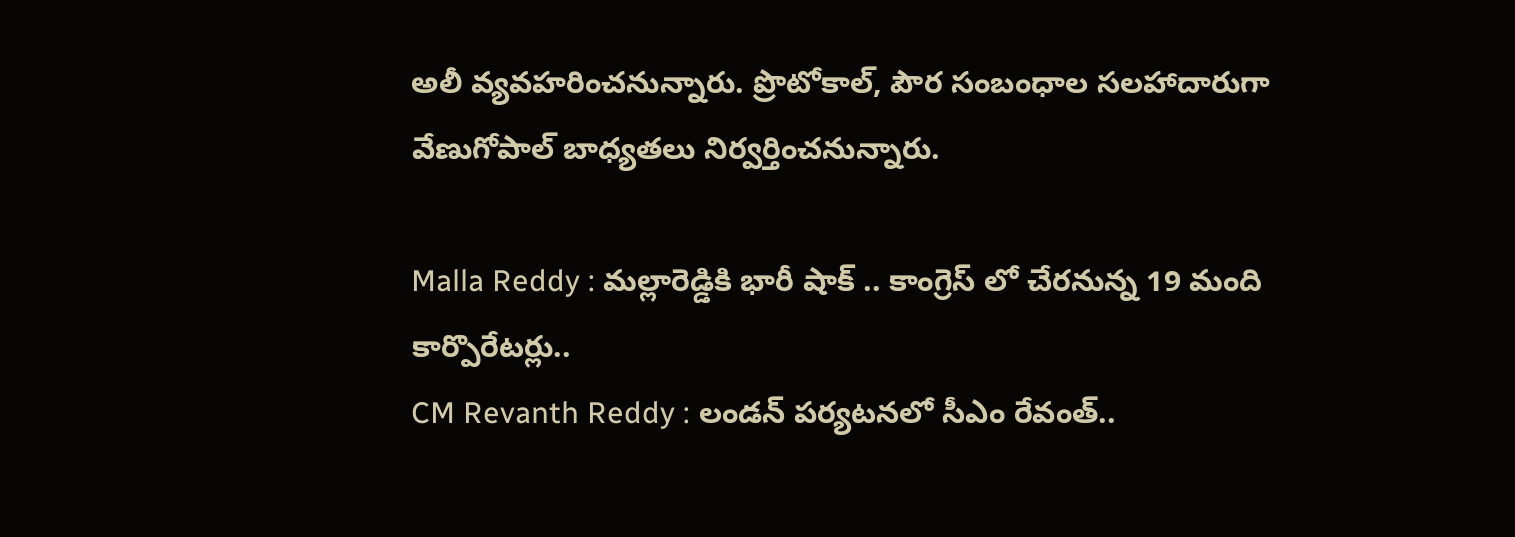అలీ వ్యవహరించనున్నారు. ప్రొటోకాల్‌, పౌర సంబంధాల సలహాదారుగా వేణుగోపాల్‌ బాధ్యతలు నిర్వర్తించనున్నారు.

Malla Reddy : మల్లారెడ్డికి భారీ షాక్ .. కాంగ్రెస్ లో చేరనున్న 19 మంది కార్పొరేటర్లు..
CM Revanth Reddy : లండన్ పర్యటనలో సీఎం రేవంత్..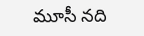మూసీ నది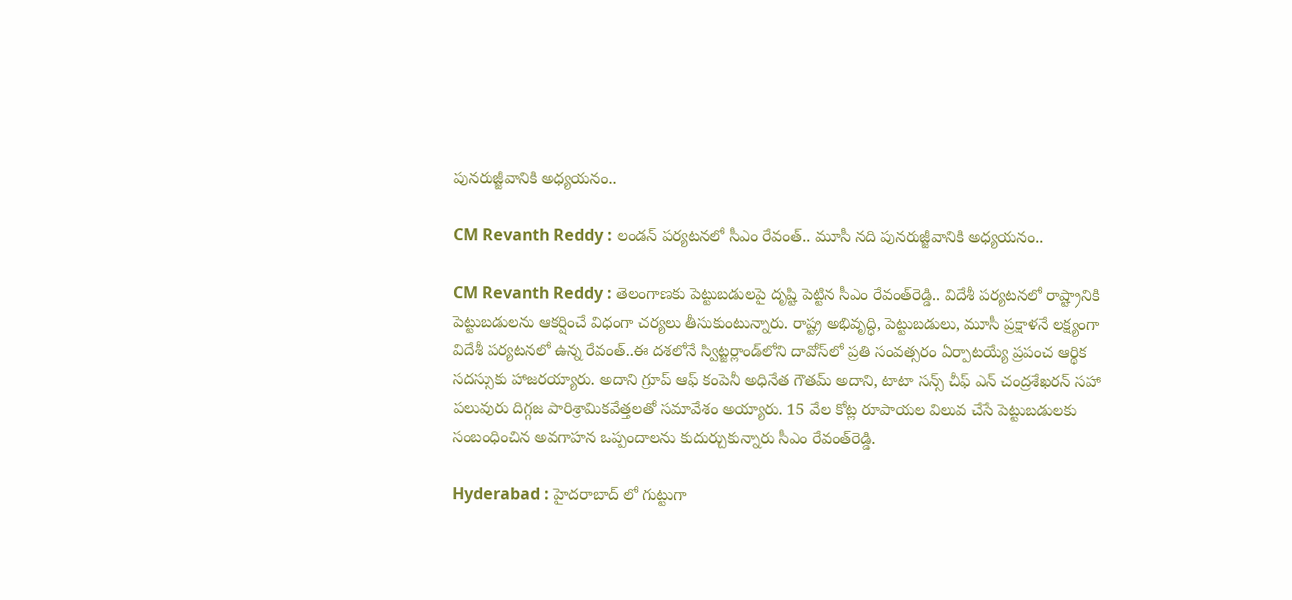పునరుజ్జీవానికి అధ్యయనం..

CM Revanth Reddy : లండన్ పర్యటనలో సీఎం రేవంత్.. మూసీ నది పునరుజ్జీవానికి అధ్యయనం..

CM Revanth Reddy : తెలంగాణకు పెట్టుబడులపై దృష్టి పెట్టిన సీఎం రేవంత్‌రెడ్డి.. విదేశీ పర్యటనలో రాష్ట్రానికి పెట్టుబడులను ఆకర్షించే విధంగా చర్యలు తీసుకుంటున్నారు. రాష్ట్ర అభివృద్ధి, పెట్టుబడులు, మూసీ ప్రక్షాళనే లక్ష్యంగా విదేశీ పర్యటనలో ఉన్న రేవంత్‌..ఈ దశలోనే స్విట్జర్లాండ్‌లోని దావోస్‌లో ప్రతి సంవత్సరం ఏర్పాటయ్యే ప్రపంచ ఆర్థిక సదస్సుకు హాజరయ్యారు. అదాని గ్రూప్ ఆఫ్ కంపెనీ అధినేత గౌతమ్ అదాని, టాటా సన్స్ చీఫ్ ఎన్ చంద్రశేఖరన్ సహా పలువురు దిగ్గజ పారిశ్రామికవేత్తలతో సమావేశం అయ్యారు. 15 వేల కోట్ల రూపాయల విలువ చేసే పెట్టుబడులకు సంబంధించిన అవగాహన ఒప్పందాలను కుదుర్చుకున్నారు సీఎం రేవంత్‌రెడ్డి.

Hyderabad : హైదరాబాద్ లో గుట్టుగా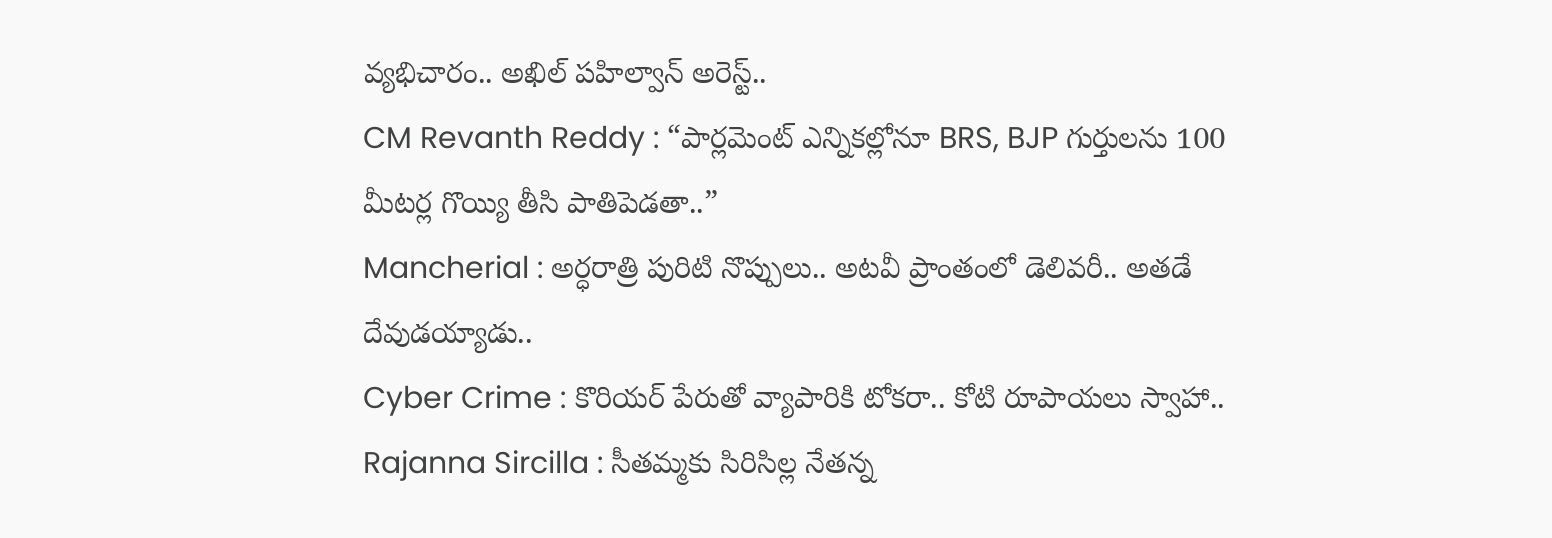వ్యభిచారం.. అఖిల్ పహిల్వాన్ అరెస్ట్..
CM Revanth Reddy : “పార్లమెంట్ ఎన్నికల్లోనూ BRS, BJP గుర్తులను 100 మీటర్ల గొయ్యి తీసి పాతిపెడతా..”
Mancherial : అర్ధరాత్రి పురిటి నొప్పులు.. అటవీ ప్రాంతంలో డెలివరీ.. అతడే దేవుడయ్యాడు..
Cyber Crime : కొరియర్ పేరుతో వ్యాపారికి టోకరా.. కోటి రూపాయలు స్వాహా..
Rajanna Sircilla : సీతమ్మకు సిరిసిల్ల నేతన్న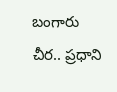బంగారు చీర.. ప్రధాని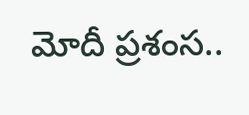మోదీ ప్రశంస..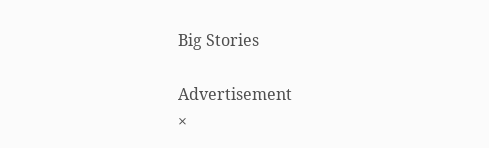Big Stories

Advertisement
×